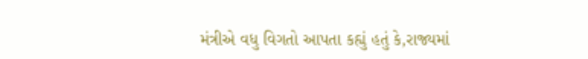મંત્રીએ વધુ વિગતો આપતા કહ્યું હતું કે,રાજ્યમાં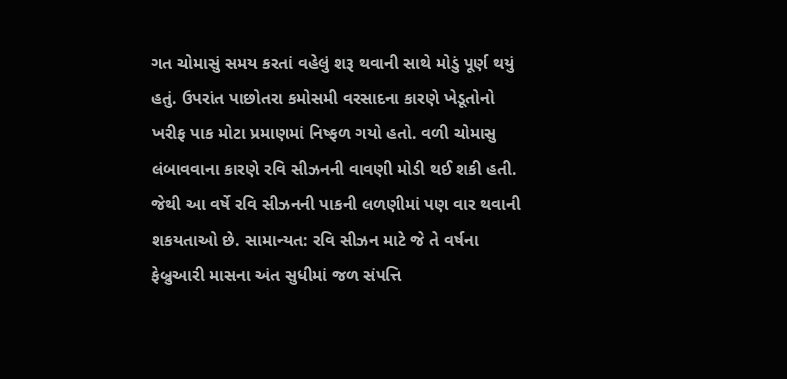ગત ચોમાસું સમય કરતાં વહેલું શરૂ થવાની સાથે મોડું પૂર્ણ થયું હતું. ઉપરાંત પાછોતરા કમોસમી વરસાદના કારણે ખેડૂતોનો ખરીફ પાક મોટા પ્રમાણમાં નિષ્ફળ ગયો હતો. વળી ચોમાસુ લંબાવવાના કારણે રવિ સીઝનની વાવણી મોડી થઈ શકી હતી. જેથી આ વર્ષે રવિ સીઝનની પાકની લળણીમાં પણ વાર થવાની શકયતાઓ છે. સામાન્યત: રવિ સીઝન માટે જે તે વર્ષના ફેબ્રુઆરી માસના અંત સુધીમાં જળ સંપત્તિ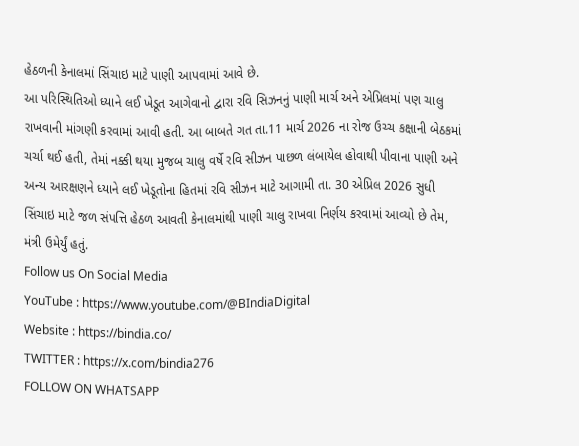હેઠળની કેનાલમાં સિંચાઇ માટે પાણી આપવામાં આવે છે.
આ પરિસ્થિતિઓ ધ્યાને લઈ ખેડૂત આગેવાનો દ્વારા રવિ સિઝનનું પાણી માર્ચ અને એપ્રિલમાં પણ ચાલુ રાખવાની માંગણી કરવામાં આવી હતી. આ બાબતે ગત તા.11 માર્ચ 2026 ના રોજ ઉચ્ચ કક્ષાની બેઠકમાં ચર્ચા થઈ હતી, તેમાં નક્કી થયા મુજબ ચાલુ વર્ષે રવિ સીઝન પાછળ લંબાયેલ હોવાથી પીવાના પાણી અને અન્ય આરક્ષણને ધ્યાને લઈ ખેડૂતોના હિતમાં રવિ સીઝન માટે આગામી તા. 30 એપ્રિલ 2026 સુધી સિંચાઇ માટે જળ સંપત્તિ હેઠળ આવતી કેનાલમાંથી પાણી ચાલુ રાખવા નિર્ણય કરવામાં આવ્યો છે તેમ, મંત્રી ઉમેર્યું હતું.
Follow us On Social Media
YouTube : https://www.youtube.com/@BIndiaDigital
Website : https://bindia.co/
TWITTER : https://x.com/bindia276
FOLLOW ON WHATSAPP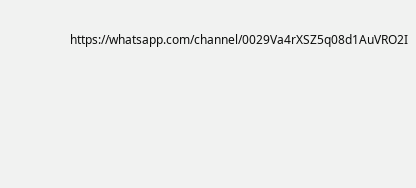https://whatsapp.com/channel/0029Va4rXSZ5q08d1AuVRO2I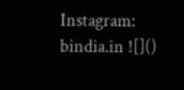Instagram: bindia.in ![]()